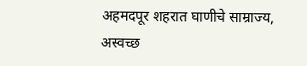अहमदपूर शहरात घाणीचे साम्राज्य, अस्वच्छ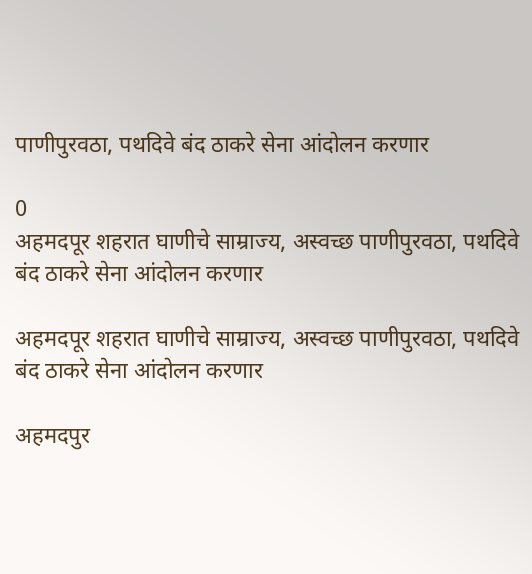पाणीपुरवठा, पथदिवे बंद ठाकरे सेना आंदोलन करणार

0
अहमदपूर शहरात घाणीचे साम्राज्य, अस्वच्छ पाणीपुरवठा, पथदिवे बंद ठाकरे सेना आंदोलन करणार

अहमदपूर शहरात घाणीचे साम्राज्य, अस्वच्छ पाणीपुरवठा, पथदिवे बंद ठाकरे सेना आंदोलन करणार

अहमदपुर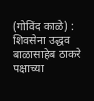(गोविंद काळे) : शिवसेना उद्धव बाळासाहेब ठाकरे पक्षाच्या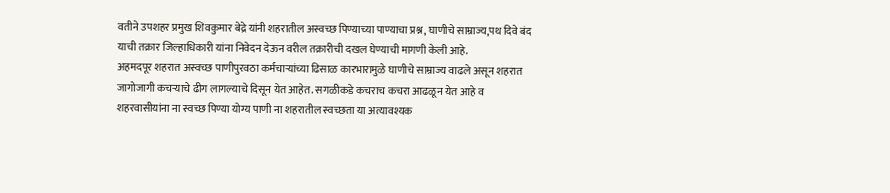वतीने उपशहर प्रमुख शिवकुमार बेद्रे यांनी शहरातील अस्वच्छ पिण्याच्या पाण्याचा प्रश्न, घाणीचे साम्राज्य,पथ दिवे बंद याची तक्रार जिल्हाधिकारी यांना निवेदन देऊन वरील तक्रारीची दखल घेण्याची मागणी केली आहे.
अहमदपूर शहरात अस्वच्छ पाणीपुरवठा कर्मचाऱ्यांच्या ढिसाळ कारभारामुळे घाणीचे साम्राज्य वाढले असून शहरात जागोजागी कचऱ्याचे ढीग लागल्याचे दिसून येत आहेत. सगळीकडे कचराच कचरा आढळून येत आहे व शहरवासीयांना ना स्वच्छ पिण्या योग्य पाणी ना शहरातील स्वच्छता या अत्यावश्यक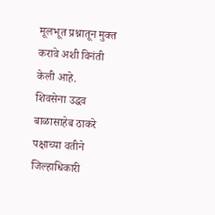मूलभूत प्रश्नातून मुक्त करावे अशी विनंती केली आहे.
शिवसेना उद्धव बाळासाहेब ठाकरे पक्षाच्या वतीने जिल्हाधिकारी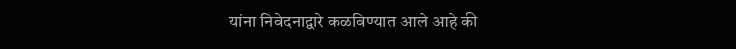यांना निवेदनाद्वारे कळविण्यात आले आहे की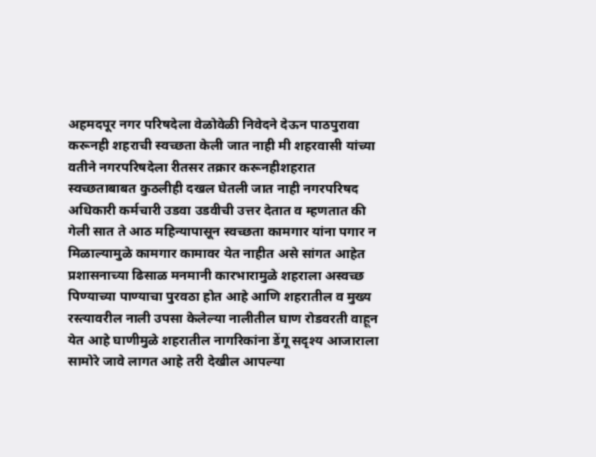अहमदपूर नगर परिषदेला वेळोवेळी निवेदने देऊन पाठपुरावा करूनही शहराची स्वच्छता केली जात नाही मी शहरवासी यांच्या वतीने नगरपरिषदेला रीतसर तक्रार करूनहीशहरात स्वच्छताबाबत कुठलीही दखल घेतली जात नाही नगरपरिषद अधिकारी कर्मचारी उडवा उडवीची उत्तर देतात व म्हणतात की गेली सात ते आठ महिन्यापासून स्वच्छता कामगार यांना पगार न मिळाल्यामुळे कामगार कामावर येत नाहीत असे सांगत आहेत प्रशासनाच्या ढिसाळ मनमानी कारभारामुळे शहराला अस्वच्छ पिण्याच्या पाण्याचा पुरवठा होत आहे आणि शहरातील व मुख्य रस्त्यावरील नाली उपसा केलेल्या नालीतील घाण रोडवरती वाहून येत आहे घाणीमुळे शहरातील नागरिकांना डेंगू सदृश्य आजाराला सामोरे जावे लागत आहे तरी देखील आपल्या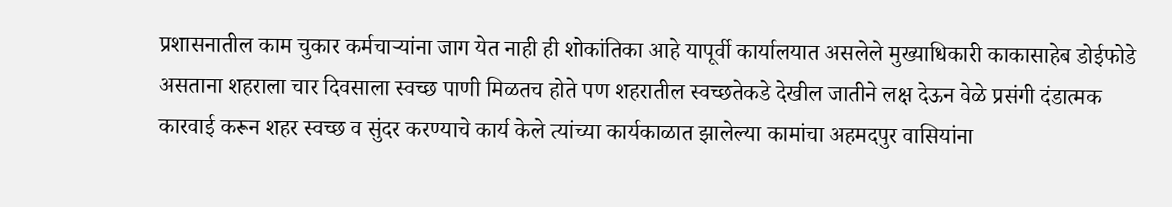प्रशासनातील काम चुकार कर्मचाऱ्यांना जाग येत नाही ही शोकांतिका आहे यापूर्वी कार्यालयात असलेले मुख्याधिकारी काकासाहेब डोईफोडे असताना शहराला चार दिवसाला स्वच्छ पाणी मिळतच होते पण शहरातील स्वच्छतेकडे देखील जातीने लक्ष देऊन वेळे प्रसंगी दंडात्मक कारवाई करून शहर स्वच्छ व सुंदर करण्याचे कार्य केले त्यांच्या कार्यकाळात झालेल्या कामांचा अहमदपुर वासियांना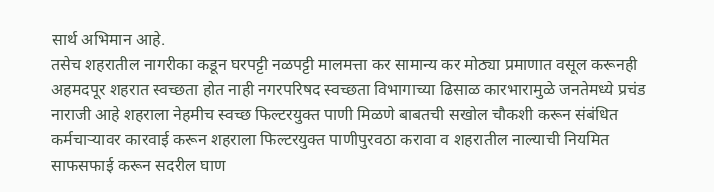सार्थ अभिमान आहे.
तसेच शहरातील नागरीका कडून घरपट्टी नळपट्टी मालमत्ता कर सामान्य कर मोठ्या प्रमाणात वसूल करूनही अहमदपूर शहरात स्वच्छता होत नाही नगरपरिषद स्वच्छता विभागाच्या ढिसाळ कारभारामुळे जनतेमध्ये प्रचंड नाराजी आहे शहराला नेहमीच स्वच्छ फिल्टरयुक्त पाणी मिळणे बाबतची सखोल चौकशी करून संबंधित कर्मचाऱ्यावर कारवाई करून शहराला फिल्टरयुक्त पाणीपुरवठा करावा व शहरातील नाल्याची नियमित साफसफाई करून सदरील घाण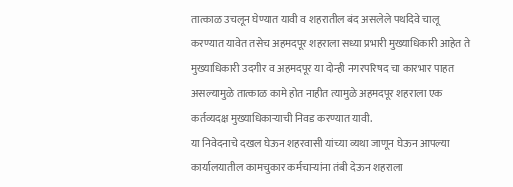तात्काळ उचलून घेण्यात यावी व शहरातील बंद असलेले पथदिवे चालू करण्यात यावेत तसेच अहमदपूर शहराला सध्या प्रभारी मुख्याधिकारी आहेत ते मुख्याधिकारी उदगीर व अहमदपूर या दोन्ही नगरपरिषद चा कारभार पाहत असल्यामुळे तात्काळ कामे होत नाहीत त्यामुळे अहमदपूर शहराला एक कर्तव्यदक्ष मुख्याधिकाऱ्याची निवड करण्यात यावी.
या निवेदनाचे दखल घेऊन शहरवासी यांच्या व्यथा जाणून घेऊन आपल्या कार्यालयातील कामचुकार कर्मचाऱ्यांना तंबी देऊन शहराला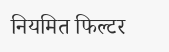नियमित फिल्टर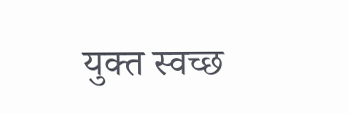युक्त स्वच्छ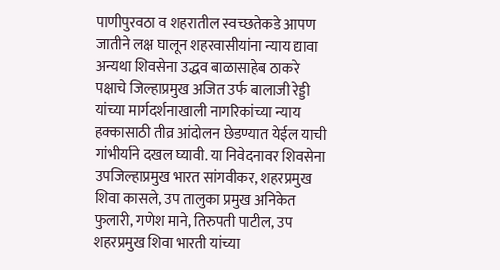पाणीपुरवठा व शहरातील स्वच्छतेकडे आपण जातीने लक्ष घालून शहरवासीयांना न्याय द्यावा अन्यथा शिवसेना उद्धव बाळासाहेब ठाकरे पक्षाचे जिल्हाप्रमुख अजित उर्फ बालाजी रेड्डी यांच्या मार्गदर्शनाखाली नागरिकांच्या न्याय हक्कासाठी तीव्र आंदोलन छेडण्यात येईल याची गांभीर्याने दखल घ्यावी. या निवेदनावर शिवसेना उपजिल्हाप्रमुख भारत सांगवीकर, शहरप्रमुख शिवा कासले, उप तालुका प्रमुख अनिकेत फुलारी, गणेश माने, तिरुपती पाटील, उप शहरप्रमुख शिवा भारती यांच्या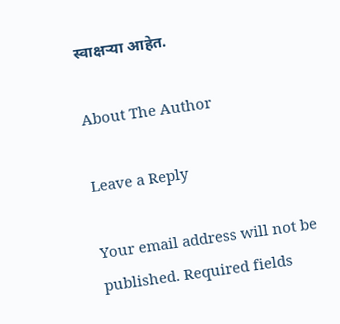स्वाक्षऱ्या आहेत.

About The Author

Leave a Reply

Your email address will not be published. Required fields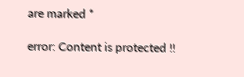are marked *

error: Content is protected !!